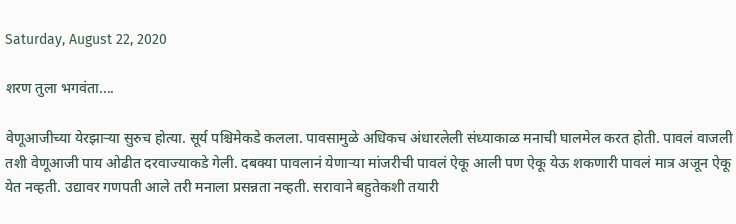Saturday, August 22, 2020

शरण तुला भगवंता....

वेणूआजीच्या येरझाऱ्या सुरुच होत्या. सूर्य पश्चिमेकडे कलला. पावसामुळे अधिकच अंधारलेली संध्याकाळ मनाची घालमेल करत होती. पावलं वाजली तशी वेणूआजी पाय ओढीत दरवाज्याकडे गेली. दबक्या पावलानं येणाऱ्या मांजरीची पावलं ऐकू आली पण ऐकू येऊ शकणारी पावलं मात्र अजून ऐकू येत नव्हती. उद्यावर गणपती आले तरी मनाला प्रसन्नता नव्हती. सरावाने बहुतेकशी तयारी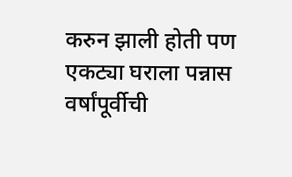करुन झाली होती पण एकट्या घराला पन्नास वर्षांपूर्वीची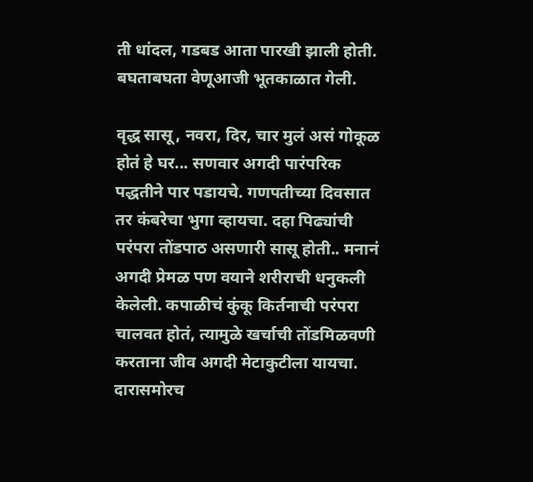ती धांदल, गडबड आता पारखी झाली होती. बघताबघता वेणूआजी भूतकाळात गेली.

वृद्ध सासू, नवरा, दिर, चार मुलं असं गोकूळ होतं हे घर... सणवार अगदी पारंपरिक पद्धतीने पार पडायचे. गणपतीच्या दिवसात तर कंबरेचा भुगा व्हायचा. दहा पिढ्यांची परंपरा तोंडपाठ असणारी सासू होती.. मनानं अगदी प्रेमळ पण वयाने शरीराची धनुकली केलेली. कपाळीचं कुंकू किर्तनाची परंपरा चालवत होतं, त्यामुळे खर्चाची तोंडमिळवणी करताना जीव अगदी मेटाकुटीला यायचा. दारासमोरच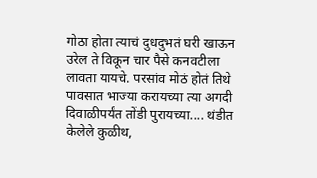गोठा होता त्याचं दुधदुभतं घरी खाऊन उरेल ते विकून चार पैसे कनवटीला लावता यायचे. परसांव मोठं होतं तिथे पावसात भाज्या करायच्या त्या अगदी दिवाळीपर्यंत तोंडी पुरायच्या.... थंडीत केलेले कुळीथ,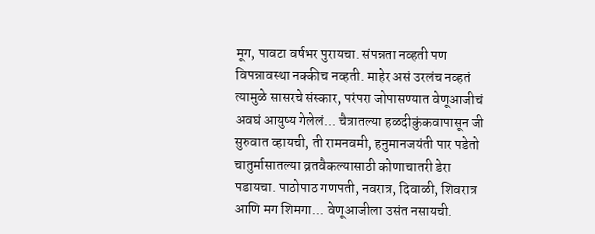मूग, पावटा वर्षभर पुरायचा. संपन्नता नव्हती पण विपन्नावस्था नक्कीच नव्हती. माहेर असं उरलंच नव्हतं त्यामुळे सासरचे संस्कार, परंपरा जोपासण्यात वेणूआजीचं अवघं आयुष्य गेलेलं... चैत्रातल्या हळदीकुंकवापासून जी सुरुवात व्हायची, ती रामनवमी, हनुमानजयंती पार पडेतो चातुर्मासातल्या व्रतवैकल्यासाठी कोणाचातरी डेरा पडायचा. पाठोपाठ गणपती, नवरात्र, दिवाळी, शिवरात्र आणि मग शिमगा... वेणूआजीला उसंत नसायची.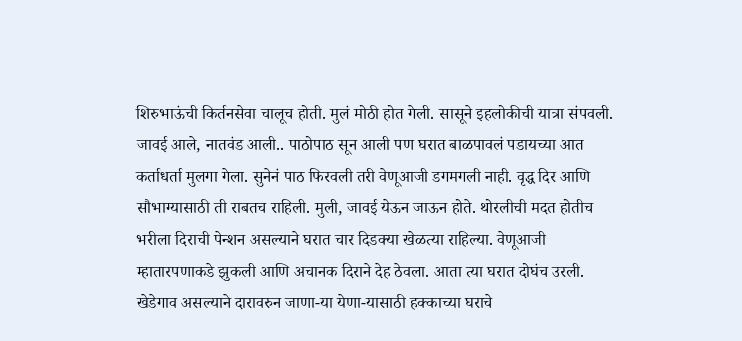शिरुभाऊंची किर्तनसेवा चालूच होती. मुलं मोठी होत गेली. सासूने इहलोकीची यात्रा संपवली. जावई आले, नातवंड आली.. पाठोपाठ सून आली पण घरात बाळपावलं पडायच्या आत कर्ताधर्ता मुलगा गेला. सुनेनं पाठ फिरवली तरी वेणूआजी डगमगली नाही. वृद्ध दिर आणि सौभाग्यासाठी ती राबतच राहिली. मुली, जावई येऊन जाऊन होते. थोरलीची मदत होतीच भरीला दिराची पेन्शन असल्याने घरात चार दिडक्या खेळत्या राहिल्या. वेणूआजी म्हातारपणाकडे झुकली आणि अचानक दिराने देह ठेवला. आता त्या घरात दोघंच उरली. खेडेगाव असल्याने दारावरुन जाणा-या येणा-यासाठी हक्काच्या घराचे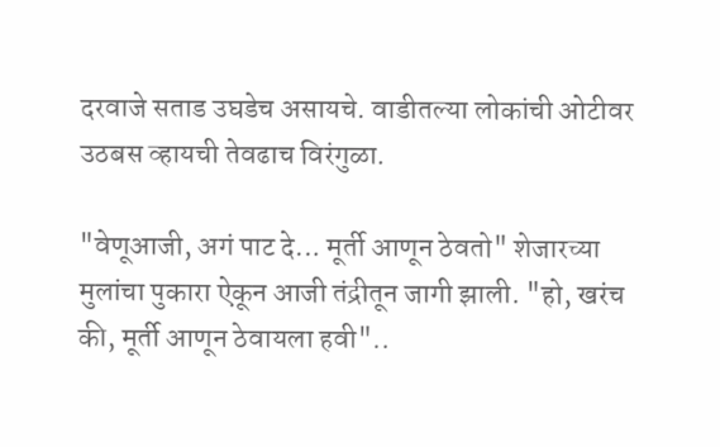दरवाजे सताड उघडेच असायचे. वाडीतल्या लोकांची ओटीवर उठबस व्हायची तेवढाच विरंगुळा.

"वेणूआजी, अगं पाट दे... मूर्ती आणून ठेवतो" शेजारच्या मुलांचा पुकारा ऐकून आजी तंद्रीतून जागी झाली. "हो, खरंच की, मूर्ती आणून ठेवायला हवी"..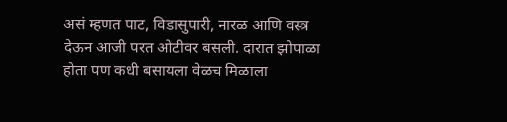असं म्हणत पाट, विडासुपारी, नारळ आणि वस्त्र देऊन आजी परत ओटीवर बसली. दारात झोपाळा होता पण कधी बसायला वेळच मिळाला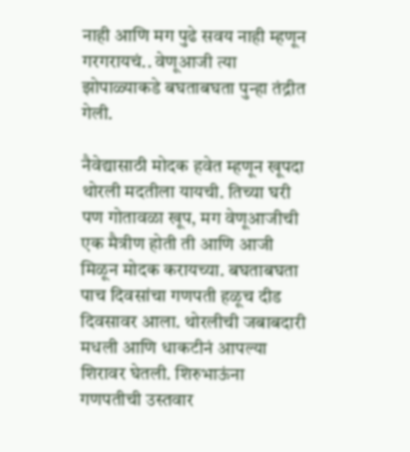नाही आणि मग पुढे सवय नाही म्हणून गरगरायचं.. वेणूआजी त्या झोपाळ्याकडे बघताबघता पुन्हा तंद्रीत गेली.

नैवेद्यासाठी मोदक हवेत म्हणून खूपदा थोरली मदतीला यायची. तिच्या घरी पण गोतावळा खूप, मग वेणूआजीची एक मैत्रीण होती ती आणि आजी मिळून मोदक करायच्या. बघताबघता पाच दिवसांचा गणपती हळूच दीड दिवसावर आला. थोरलीची जबाबदारी मधली आणि धाकटीनं आपल्या शिरावर घेतली. शिरुभाऊंना गणपतीची उस्तवार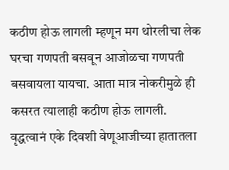कठीण होऊ लागली म्हणून मग थोरलीचा लेक घरचा गणपती बसवून आजोळचा गणपती बसवायला यायचा. आता मात्र नोकरीमुळे ही कसरत त्यालाही कठीण होऊ लागली.
वृद्धत्वानं एके दिवशी वेणूआजीच्या हातातला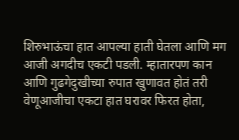शिरुभाऊंचा हात आपल्या हाती घेतला आणि मग आजी अगदीच एकटी पडली. म्हातारपण कान आणि गुढगेदुखीच्या रुपात खुणावत होतं तरी वेणूआजीचा एकटा हात घरावर फिरत होता,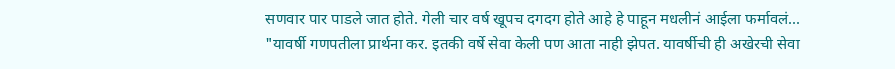सणवार पार पाडले जात होते. गेली चार वर्ष खूपच दगदग होते आहे हे पाहून मधलीनं आईला फर्मावलं... "यावर्षी गणपतीला प्रार्थना कर. इतकी वर्षे सेवा केली पण आता नाही झेपत. यावर्षीची ही अखेरची सेवा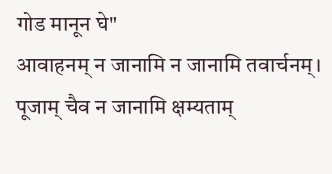गोड मानून घे"
आवाहनम् न जानामि न जानामि तवार्चनम्।
पूजाम् चैव न जानामि क्षम्यताम्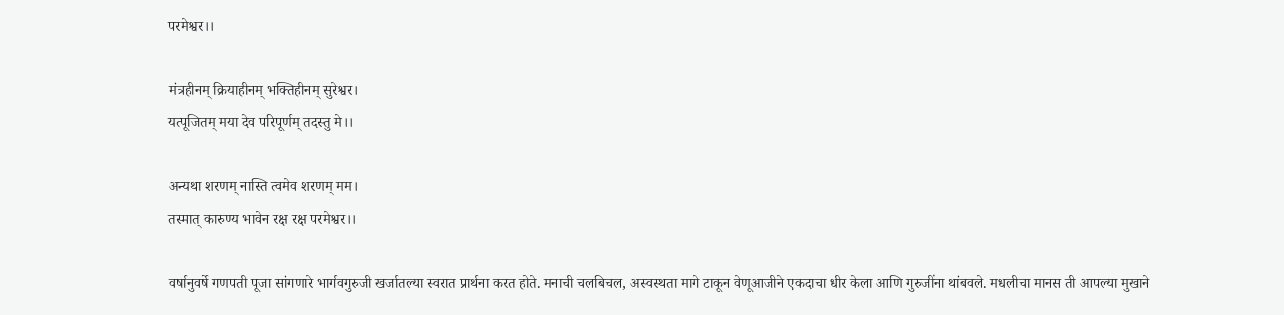परमेश्वर।।

मंत्रहीनम् क्रियाहीनम् भक्तिहीनम् सुरेश्वर।
यत्पूजितम् मया देव परिपूर्णम् तदस्तु मे।।

अन्यथा शरणम् नास्ति त्वमेव शरणम् मम।
तस्मात् कारुण्य भावेन रक्ष रक्ष परमेश्वर।।

वर्षानुवर्षे गणपती पूजा सांगणारे भार्गवगुरुजी खर्जातल्या स्वरात प्रार्थना करत होते. मनाची चलबिचल, अस्वस्थता मागे टाकून वेणूआजीने एकदाचा धीर केला आणि गुरुजींना थांबवले. मधलीचा मानस ती आपल्या मुखाने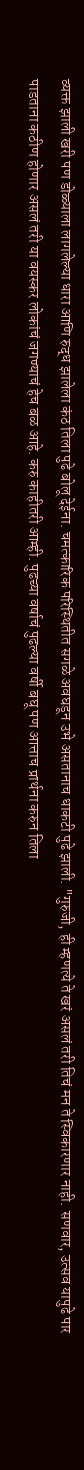व्यक्त झाली खरी पण डोळ्याला लागलेल्या धारा आणि रुद्ध झालेला कंठ तिला पुढे बोलू देईना. चमत्कारिक परिस्थितीत सगळे अवघडून उभे असतानाच धाकटी पुढे झाली. "गुरुजी, ही म्हणत्ये ते खरं असलं तरी तिचं मन ते स्विकारणार नाही. सणवार, उत्सव यापुढे पार पाडताना कठीण होणार असलं तरी या वयस्कर लोकांचं जगण्याचं हेच बळ आहे. करु काहीतरी आम्ही. पुढच्या वर्षाचं पुढल्या वर्षी बघू पण आत्ताच प्रार्थना करुन तिला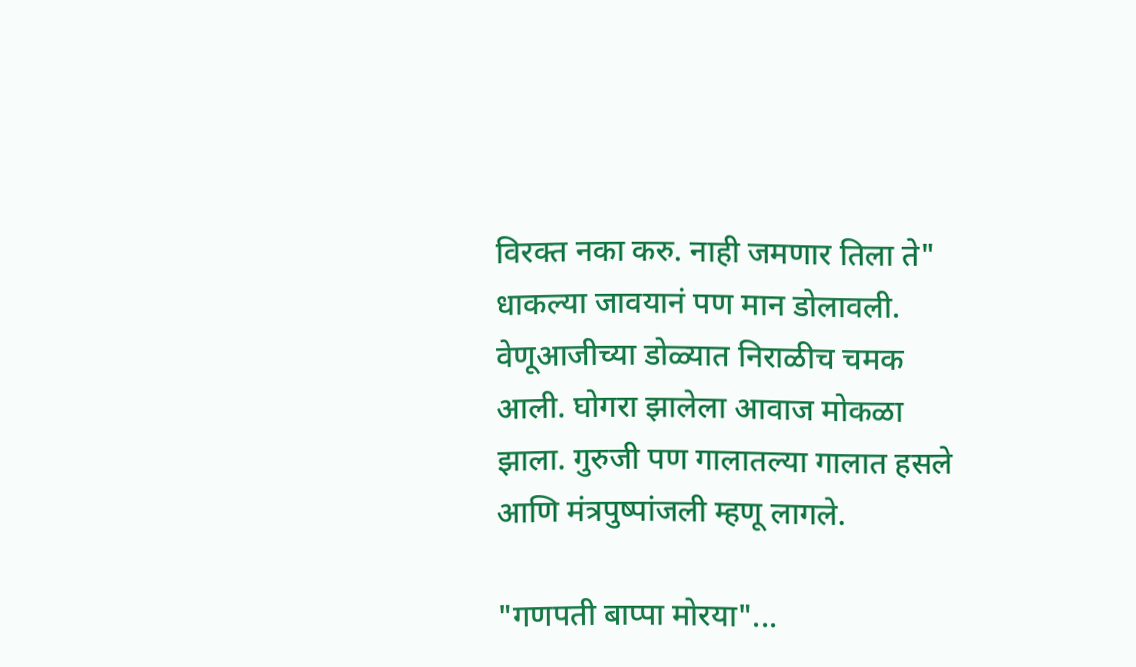विरक्त नका करु. नाही जमणार तिला ते" धाकल्या जावयानं पण मान डोलावली. वेणूआजीच्या डोळ्यात निराळीच चमक आली. घोगरा झालेला आवाज मोकळा झाला. गुरुजी पण गालातल्या गालात हसले आणि मंत्रपुष्पांजली म्हणू लागले.

"गणपती बाप्पा मोरया"...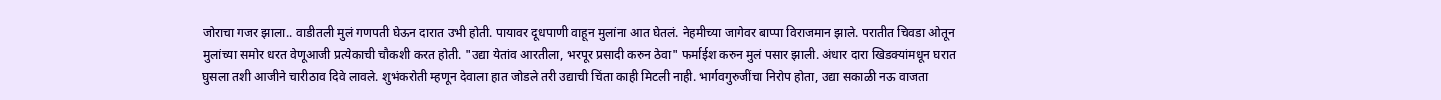जोराचा गजर झाला.. वाडीतली मुलं गणपती घेऊन दारात उभी होती. पायावर दूधपाणी वाहून मुलांना आत घेतलं. नेहमीच्या जागेवर बाप्पा विराजमान झाले. परातीत चिवडा ओतून मुलांच्या समोर धरत वेणूआजी प्रत्येकाची चौकशी करत होती. "उद्या येतांव आरतीला, भरपूर प्रसादी करुन ठेवा" फर्माईश करुन मुलं पसार झाली. अंधार दारा खिडक्यांमधून घरात घुसला तशी आजीने चारीठाव दिवे लावले. शुभंकरोती म्हणून देवाला हात जोडले तरी उद्याची चिंता काही मिटली नाही. भार्गवगुरुजींचा निरोप होता, उद्या सकाळी नऊ वाजता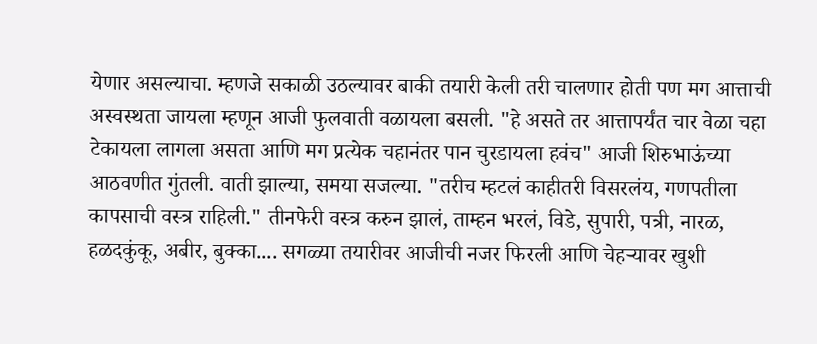येणार असल्याचा. म्हणजे सकाळी उठल्यावर बाकी तयारी केली तरी चालणार होती पण मग आत्ताची अस्वस्थता जायला म्हणून आजी फुलवाती वळायला बसली. "हे असते तर आत्तापर्यंत चार वेळा चहा टेकायला लागला असता आणि मग प्रत्येक चहानंतर पान चुरडायला हवंच" आजी शिरुभाऊंच्या आठवणीत गुंतली. वाती झाल्या, समया सजल्या. "तरीच म्हटलं काहीतरी विसरलंय, गणपतीला कापसाची वस्त्र राहिली." तीनफेरी वस्त्र करुन झालं, ताम्हन भरलं, विडे, सुपारी, पत्री, नारळ, हळदकुंकू, अबीर, बुक्का.... सगळ्या तयारीवर आजीची नजर फिरली आणि चेहऱ्यावर खुशी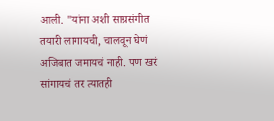आली. "यांना अशी साग्रसंगीत तयारी लागायची, चालवून घेणं अजिबात जमायचं नाही. पण खरं सांगायचं तर त्यातही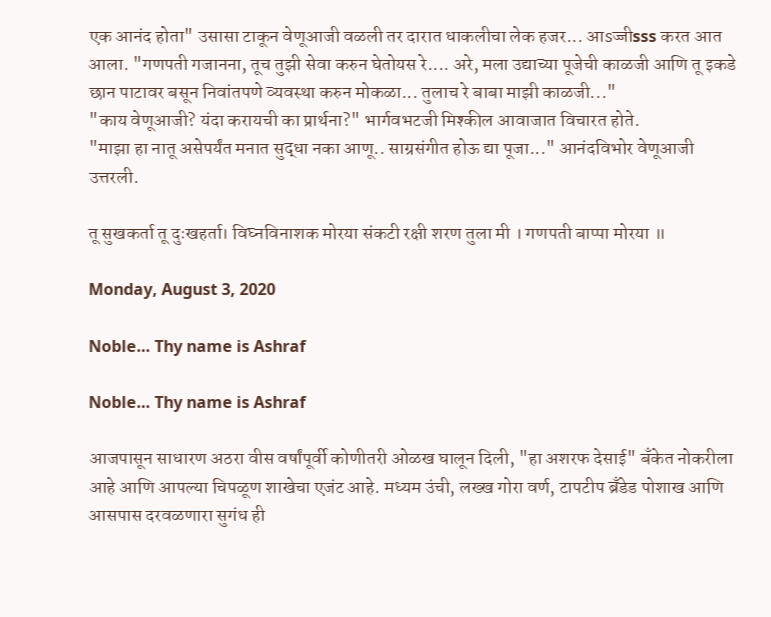एक आनंद होता" उसासा टाकून वेणूआजी वळली तर दारात धाकलीचा लेक हजर... आsज्जीsss करत आत आला. "गणपती गजानना, तूच तुझी सेवा करुन घेतोयस रे.... अरे, मला उद्याच्या पूजेची काळजी आणि तू इकडे छान पाटावर बसून निवांतपणे व्यवस्था करुन मोकळा... तुलाच रे बाबा माझी काळजी..."
"काय वेणूआजी? यंदा करायची का प्रार्थना?" भार्गवभटजी मिश्कील आवाजात विचारत होते.
"माझा हा नातू असेपर्यंत मनात सुद्धा नका आणू.. साग्रसंगीत होऊ द्या पूजा..." आनंदविभोर वेणूआजी उत्तरली.

तू सुखकर्ता तू दुःखहर्ता। विघ्नविनाशक मोरया संकटी रक्षी शरण तुला मी । गणपती बाप्पा मोरया ॥

Monday, August 3, 2020

Noble… Thy name is Ashraf

Noble… Thy name is Ashraf

आजपासून साधारण अठरा वीस वर्षांपूर्वी कोणीतरी ओळख घालून दिली, "हा अशरफ देसाई" बँकेत नोकरीला आहे आणि आपल्या चिपळूण शाखेचा एजंट आहे. मध्यम उंची, लख्ख गोरा वर्ण, टापटीप ब्रँडेड पोशाख आणि आसपास दरवळणारा सुगंध ही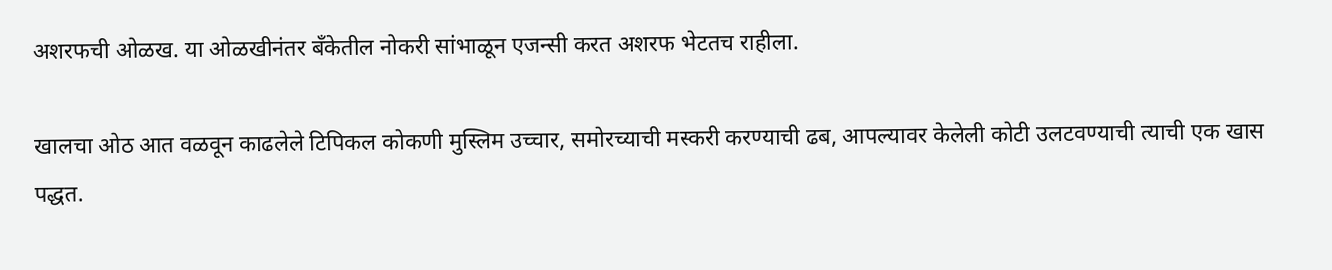अशरफची ओळख. या ओळखीनंतर बँकेतील नोकरी सांभाळून एजन्सी करत अशरफ भेटतच राहीला.

खालचा ओठ आत वळवून काढलेले टिपिकल कोकणी मुस्लिम उच्चार, समोरच्याची मस्करी करण्याची ढब, आपल्यावर केलेली कोटी उलटवण्याची त्याची एक खास पद्धत.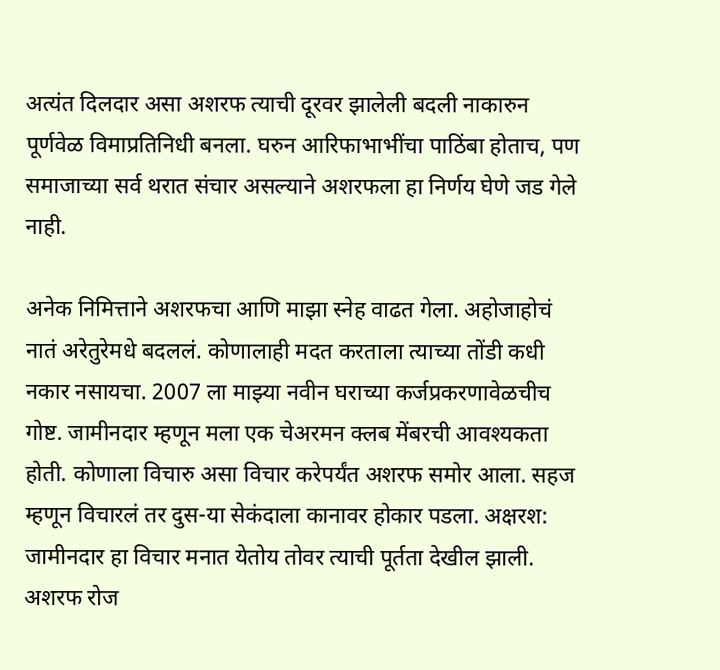अत्यंत दिलदार असा अशरफ त्याची दूरवर झालेली बदली नाकारुन पूर्णवेळ विमाप्रतिनिधी बनला. घरुन आरिफाभाभींचा पाठिंबा होताच, पण समाजाच्या सर्व थरात संचार असल्याने अशरफला हा निर्णय घेणे जड गेले नाही.

अनेक निमित्ताने अशरफचा आणि माझा स्नेह वाढत गेला. अहोजाहोचं नातं अरेतुरेमधे बदललं. कोणालाही मदत करताला त्याच्या तोंडी कधी नकार नसायचा. 2007 ला माझ्या नवीन घराच्या कर्जप्रकरणावेळचीच गोष्ट. जामीनदार म्हणून मला एक चेअरमन क्लब मेंबरची आवश्यकता होती. कोणाला विचारु असा विचार करेपर्यंत अशरफ समोर आला. सहज म्हणून विचारलं तर दुस-या सेकंदाला कानावर होकार पडला. अक्षरश: जामीनदार हा विचार मनात येतोय तोवर त्याची पूर्तता देखील झाली. अशरफ रोज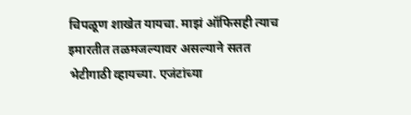चिपळूण शाखेत यायचा. माझं ऑफिसही त्याच इमारतीत तळमजल्यावर असल्याने सतत भेटीगाठी व्हायच्या. एजंटांच्या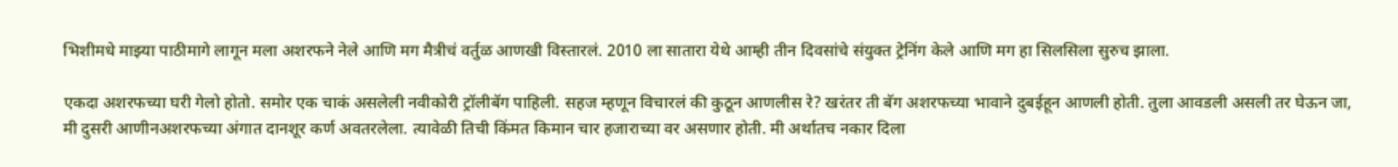भिशीमधे माझ्या पाठीमागे लागून मला अशरफने नेले आणि मग मैत्रीचं वर्तुळ आणखी विस्तारलं. 2010 ला सातारा येथे आम्ही तीन दिवसांचे संयुक्त ट्रेनिंग केले आणि मग हा सिलसिला सुरुच झाला.

एकदा अशरफच्या घरी गेलो होतो. समोर एक चाकं असलेली नवीकोरी ट्रॉलीबॅग पाहिली. सहज म्हणून विचारलं की कुठून आणलीस रे? खरंतर ती बॅग अशरफच्या भावाने दुबईहून आणली होती. तुला आवडली असली तर घेऊन जा, मी दुसरी आणीनअशरफच्या अंगात दानशूर कर्ण अवतरलेला. त्यावेळी तिची किंमत किमान चार हजाराच्या वर असणार होती. मी अर्थातच नकार दिला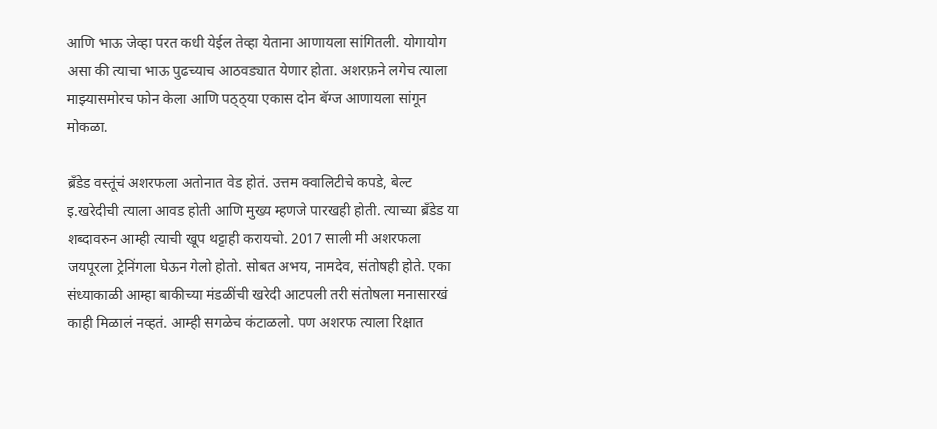आणि भाऊ जेव्हा परत कधी येईल तेव्हा येताना आणायला सांगितली. योगायोग असा की त्याचा भाऊ पुढच्याच आठवड्यात येणार होता. अशरफ़ने लगेच त्याला माझ्यासमोरच फोन केला आणि पठ्ठ्या एकास दोन बॅग्ज आणायला सांगून मोकळा.

ब्रँडेड वस्तूंचं अशरफला अतोनात वेड होतं. उत्तम क्वालिटीचे कपडे, बेल्ट इ.खरेदीची त्याला आवड होती आणि मुख्य म्हणजे पारखही होती. त्याच्या ब्रँडेड या शब्दावरुन आम्ही त्याची खूप थट्टाही करायचो. 2017 साली मी अशरफला जयपूरला ट्रेनिंगला घेऊन गेलो होतो. सोबत अभय, नामदेव, संतोषही होते. एका संध्याकाळी आम्हा बाकीच्या मंडळींची खरेदी आटपली तरी संतोषला मनासारखं काही मिळालं नव्हतं. आम्ही सगळेच कंटाळलो. पण अशरफ त्याला रिक्षात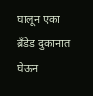घालून एका ब्रँडेड दुकानात घेऊन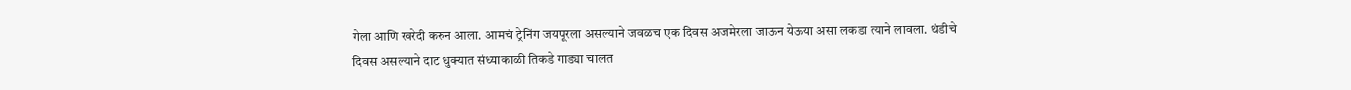गेला आणि खरेदी करुन आला. आमचं ट्रेनिंग जयपूरला असल्याने जवळच एक दिवस अजमेरला जाऊन येऊया असा लकडा त्याने लावला. थंडीचे दिवस असल्याने दाट धुक्यात संध्याकाळी तिकडे गाड्या चालत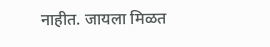नाहीत. जायला मिळत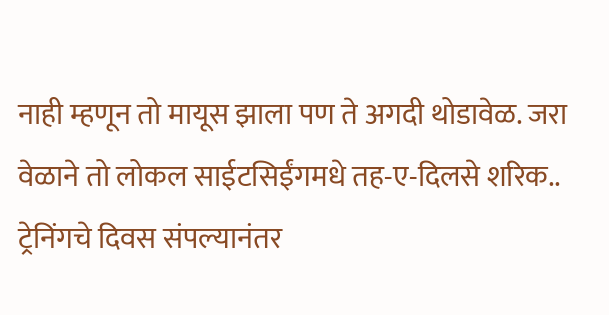नाही म्हणून तो मायूस झाला पण ते अगदी थोडावेळ. जरा वेळाने तो लोकल साईटसिईंगमधे तह-ए-दिलसे शरिक.. ट्रेनिंगचे दिवस संपल्यानंतर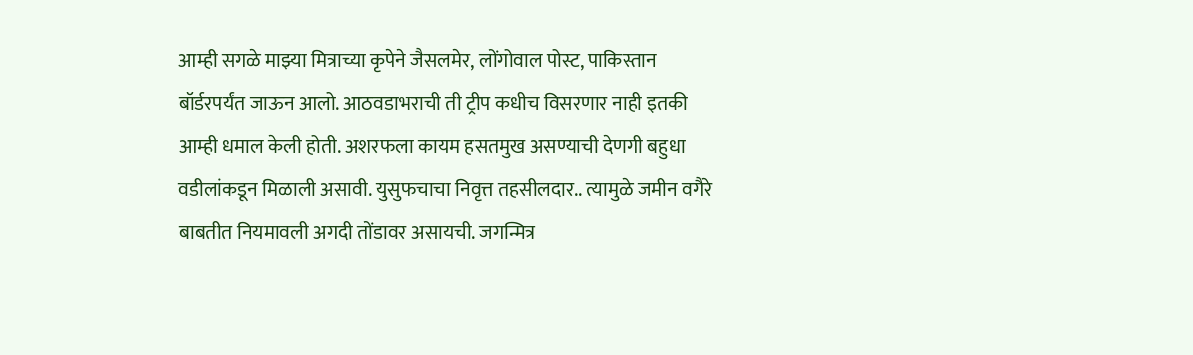आम्ही सगळे माझ्या मित्राच्या कृपेने जैसलमेर, लोंगोवाल पोस्ट, पाकिस्तान बॉर्डरपर्यंत जाऊन आलो. आठवडाभराची ती ट्रीप कधीच विसरणार नाही इतकी आम्ही धमाल केली होती. अशरफला कायम हसतमुख असण्याची देणगी बहुधा वडीलांकडून मिळाली असावी. युसुफचाचा निवृत्त तहसीलदार.. त्यामुळे जमीन वगैरे बाबतीत नियमावली अगदी तोंडावर असायची. जगन्मित्र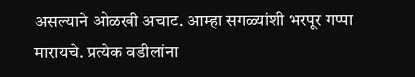असल्याने ओळखी अचाट. आम्हा सगळ्यांशी भरपूर गप्पा मारायचे. प्रत्येक वडीलांना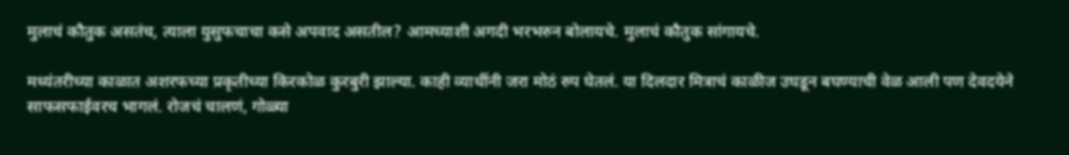मुलाचं कौतुक असतंच, त्याला युसुफचाचा कसे अपवाद असतील? आमच्याशी अगदी भरभरुन बोलायचे. मुलाचं कौतुक सांगायचे.

मध्यंतरीच्या काळात अशरफच्या प्रकृतीच्या किरकोळ कुरबुरी झाल्या. काही व्याधींनी जरा मोठं रुप घेतलं. या दिलदार मित्राचं काळीज उघडून बघण्याची वेळ आली पण देवदयेने साफसफाईवरच भागलं. रोजचं चालणं, गोळ्या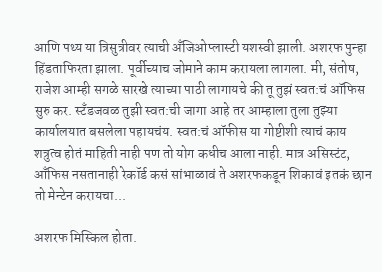आणि पथ्य या त्रिसुत्रीवर त्याची अँजिओप्लास्टी यशस्वी झाली. अशरफ पुन्हा हिंडताफिरता झाला. पूर्वीच्याच जोमाने काम करायला लागला. मी, संतोष, राजेश आम्ही सगळे सारखे त्याच्या पाठी लागायचे की तू तुझं स्वत:चं ऑफिस सुरु कर. स्टँडजवळ तुझी स्वत:ची जागा आहे तर आम्हाला तुला तुझ्या कार्यालयात बसलेला पहायचंय. स्वत:चं ऑफीस या गोष्टीशी त्याचं काय शत्रुत्व होतं माहिती नाही पण तो योग कधीच आला नाही. मात्र असिस्टंट, आँफिस नसतानाही रेकॉर्ड कसं सांभाळावं ते अशरफकडून शिकावं इतकं छान तो मेन्टेन करायचा...

अशरफ मिस्किल होता.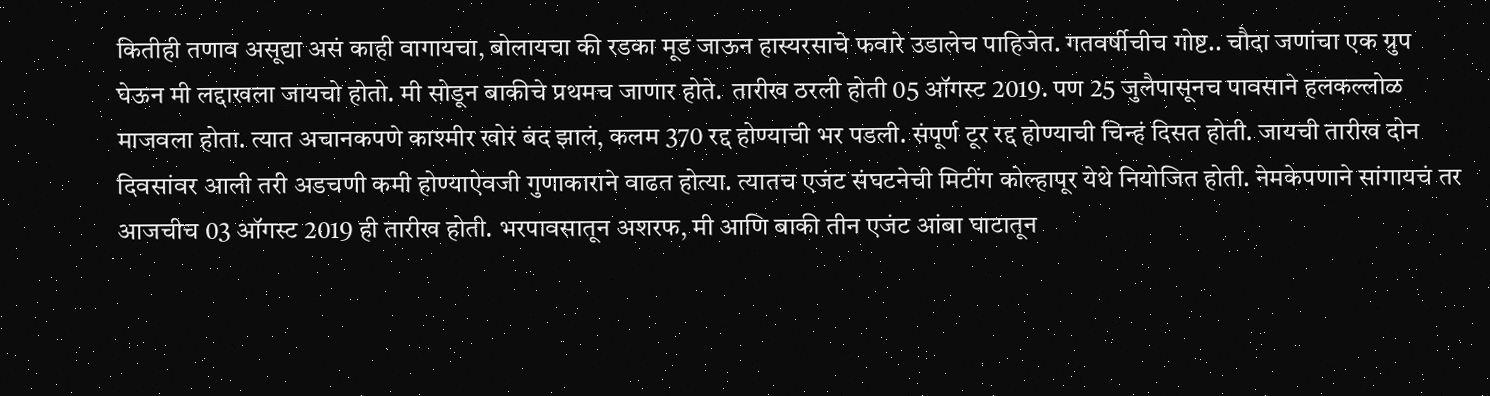कितीही तणाव असूद्या असं काही वागायचा, बोलायचा की रडका मूड जाऊन हास्यरसाचे फवारे उडालेच पाहिजेत. गतवर्षीचीच गोष्ट.. चौदा जणांचा एक ग्रुप घेऊन मी लद्दाखला जायचो होतो. मी सोडून बाकीचे प्रथमच जाणार होते.  तारीख ठरली होती 05 ऑगस्ट 2019. पण 25 जुलैपासूनच पावसाने हलकल्लोळ माजवला होता. त्यात अचानकपणे काश्मीर खोरं बंद झालं, कलम 370 रद्द होण्याची भर पडली. संपूर्ण टूर रद्द होण्याची चिन्हं दिसत होती. जायची तारीख दोन दिवसांवर आली तरी अडचणी कमी होण्याऐवजी गुणाकाराने वाढत होत्या. त्यातच एजंट संघटनेची मिटींग कोल्हापूर येथे नियोजित होती. नेमकेपणाने सांगायचं तर आजचीच 03 ऑगस्ट 2019 ही तारीख होती. भरपावसातून अशरफ, मी आणि बाकी तीन एजंट आंबा घाटातून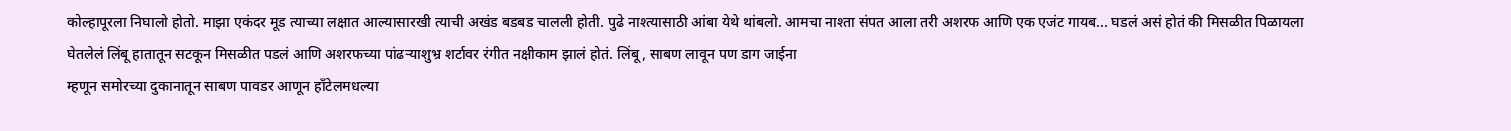कोल्हापूरला निघालो होतो. माझा एकंदर मूड त्याच्या लक्षात आल्यासारखी त्याची अखंड बडबड चालली होती. पुढे नाश्त्यासाठी आंबा येथे थांबलो. आमचा नाश्ता संपत आला तरी अशरफ आणि एक एजंट गायब... घडलं असं होतं की मिसळीत पिळायला घेतलेलं लिंबू हातातून सटकून मिसळीत पडलं आणि अशरफच्या पांढऱ्याशुभ्र शर्टावर रंगीत नक्षीकाम झालं होतं. लिंबू, साबण लावून पण डाग जाईना
म्हणून समोरच्या दुकानातून साबण पावडर आणून हाँटेलमधल्या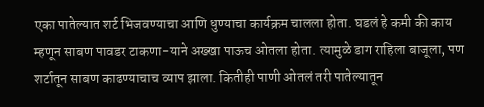एका पातेल्यात शर्ट भिजवण्याचा आणि धुण्याचा कार्यक्रम चालला होता. घडलं हे कमी की काय म्हणून साबण पावडर टाकणा-याने अख्खा पाऊच ओतला होता. त्यामुळे डाग राहिला बाजूला, पण शर्टातून साबण काढण्याचाच व्याप झाला. कितीही पाणी ओतलं तरी पातेल्यातून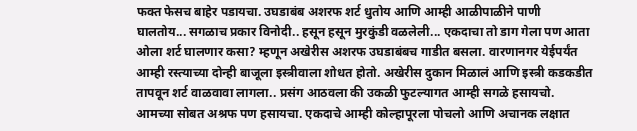फक्त फेसच बाहेर पडायचा. उघडाबंब अशरफ शर्ट धुतोय आणि आम्ही आळीपाळीने पाणी घालतोय... सगळाच प्रकार विनोदी.. हसून हसून मुरकुंडी वळलेली... एकदाचा तो डाग गेला पण आता ओला शर्ट घालणार कसा? म्हणून अखेरीस अशरफ उघडाबंबच गाडीत बसला. वारणानगर येईपर्यंत आम्ही रस्त्याच्या दोन्ही बाजूला इस्त्रीवाला शोधत होतो. अखेरीस दुकान मिळालं आणि इस्त्री कडकडीत तापवून शर्ट वाळवावा लागला.. प्रसंग आठवला की उकळी फुटल्यागत आम्ही सगळे हसायचो. आमच्या सोबत अश्रफ पण हसायचा. एकदाचे आम्ही कोल्हापूरला पोचलो आणि अचानक लक्षात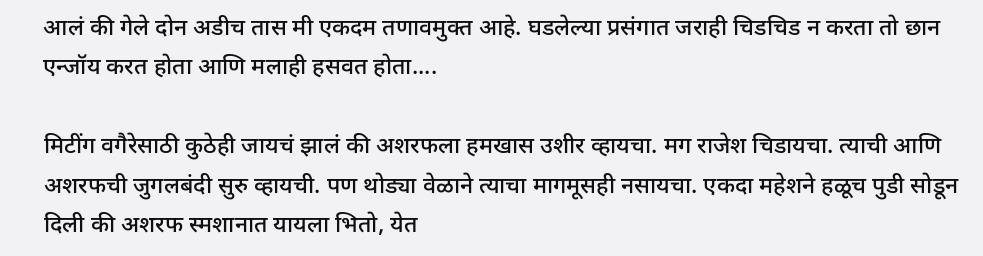आलं की गेले दोन अडीच तास मी एकदम तणावमुक्त आहे. घडलेल्या प्रसंगात जराही चिडचिड न करता तो छान एन्जॉय करत होता आणि मलाही हसवत होता....

मिटींग वगैरेसाठी कुठेही जायचं झालं की अशरफला हमखास उशीर व्हायचा. मग राजेश चिडायचा. त्याची आणि अशरफची जुगलबंदी सुरु व्हायची. पण थोड्या वेळाने त्याचा मागमूसही नसायचा. एकदा महेशने हळूच पुडी सोडून दिली की अशरफ स्मशानात यायला भितो, येत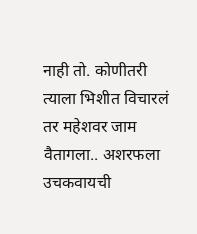नाही तो. कोणीतरी त्याला भिशीत विचारलं तर महेशवर जाम वैतागला.. अशरफला उचकवायची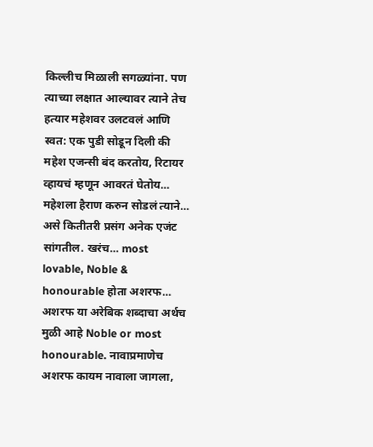किल्लीच मिळाली सगळ्यांना. पण त्याच्या लक्षात आल्यावर त्याने तेच हत्यार महेशवर उलटवलं आणि स्वत: एक पुडी सोडून दिली की महेश एजन्सी बंद करतोय, रिटायर व्हायचं म्हणून आवरतं घेतोय... महेशला हैराण करुन सोडलं त्याने... असे कितीतरी प्रसंग अनेक एजंट सांगतील. खरंच... most lovable, Noble & honourable होता अशरफ... अशरफ या अरेबिक शब्दाचा अर्थच मुळी आहे Noble or most honourable. नावाप्रमाणेच अशरफ कायम नावाला जागला,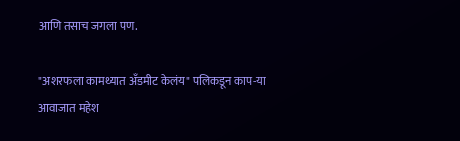आणि तसाच जगला पण.

"अशरफला कामथ्यात अँडमीट केलंय" पलिकडून काप-या आवाजात महेश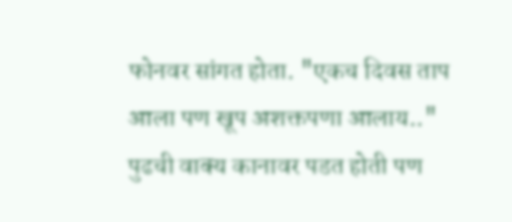फोनवर सांगत होता. "एकच दिवस ताप आला पण खूप अशक्तपणा आलाय.." पुढची वाक्य कानावर पडत होती पण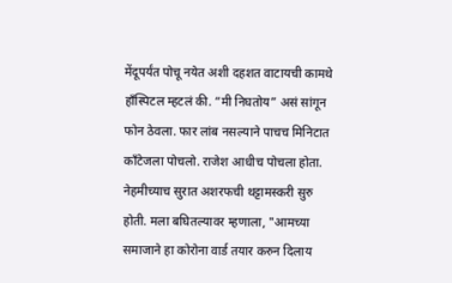मेंदूपर्यंत पोचू नयेत अशी दहशत वाटायची कामथे हाँस्पिटल म्हटलं की. “मी निघतोय” असं सांगून फोन ठेवला. फार लांब नसल्याने पाचच मिनिटात काँटेजला पोचलो. राजेश आधीच पोचला होता. नेहमीच्याच सुरात अशरफची थट्टामस्करी सुरु होती. मला बघितल्यावर म्हणाला, "आमच्या समाजाने हा कोरोना वार्ड तयार करुन दिलाय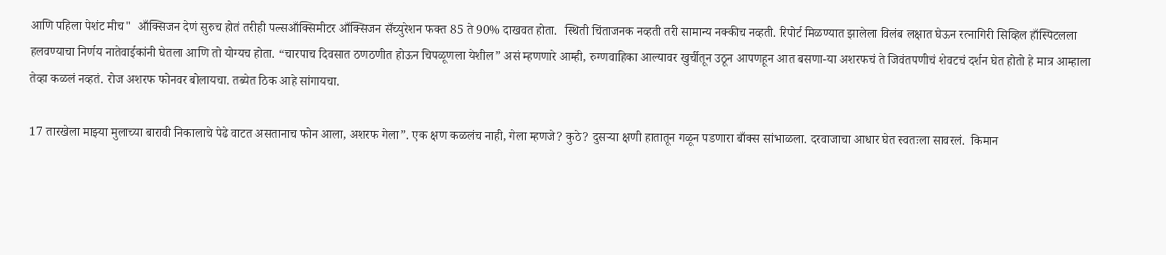आणि पहिला पेशंट मीच"  आँक्सिजन देणं सुरुच होतं तरीही पल्सआँक्सिमीटर आँक्सिजन सँच्युरेशन फक्त 85 ते 90% दाखवत होता.  स्थिती चिंताजनक नव्हती तरी सामान्य नक्कीच नव्हती. रिपोर्ट मिळण्यात झालेला विलंब लक्षात घेऊन रत्नागिरी सिव्हिल हाँस्पिटलला हलवण्याचा निर्णय नातेवाईकांनी घेतला आणि तो योग्यच होता. “चारपाच दिवसात ठणठणीत होऊन चिपळूणला येशील” असं म्हणणारे आम्ही, रुग्णवाहिका आल्यावर खुर्चीतून उठून आपणहून आत बसणा-या अशरफचं ते जिवंतपणीचं शेवटचं दर्शन घेत होतो हे मात्र आम्हाला तेव्हा कळलं नव्हतं. रोज अशरफ फोनवर बोलायचा. तब्येत ठिक आहे सांगायचा.

17 तारखेला माझ्या मुलाच्या बारावी निकालाचे पेढे वाटत असतानाच फोन आला, अशरफ गेला”. एक क्षण कळलंच नाही, गेला म्हणजे? कुठे? दुसऱ्या क्षणी हातातून गळून पडणारा बाँक्स सांभाळला. दरवाजाचा आधार घेत स्वतःला सावरलं.  किमान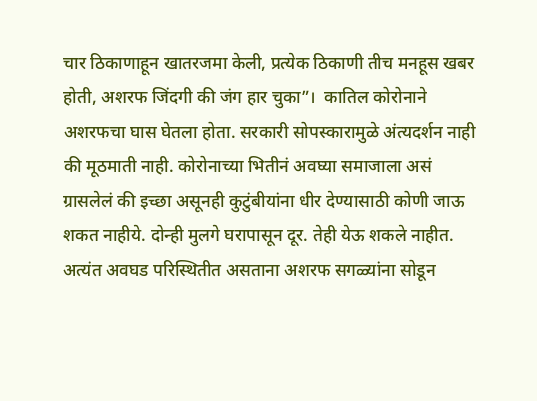चार ठिकाणाहून खातरजमा केली, प्रत्येक ठिकाणी तीच मनहूस खबर होती, अशरफ जिंदगी की जंग हार चुका”।  कातिल कोरोनाने अशरफचा घास घेतला होता. सरकारी सोपस्कारामुळे अंत्यदर्शन नाही की मूठमाती नाही. कोरोनाच्या भितीनं अवघ्या समाजाला असं ग्रासलेलं की इच्छा असूनही कुटुंबीयांना धीर देण्यासाठी कोणी जाऊ शकत नाहीये. दोन्ही मुलगे घरापासून दूर. तेही येऊ शकले नाहीत. अत्यंत अवघड परिस्थितीत असताना अशरफ सगळ्यांना सोडून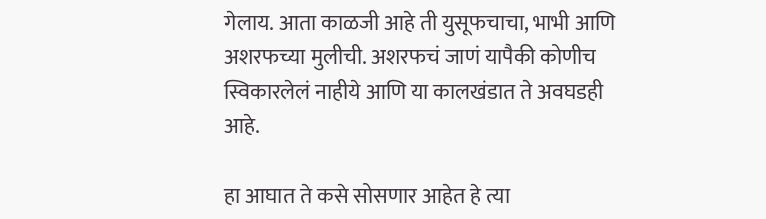गेलाय. आता काळजी आहे ती युसूफचाचा, भाभी आणि अशरफच्या मुलीची. अशरफचं जाणं यापैकी कोणीच स्विकारलेलं नाहीये आणि या कालखंडात ते अवघडही आहे.

हा आघात ते कसे सोसणार आहेत हे त्या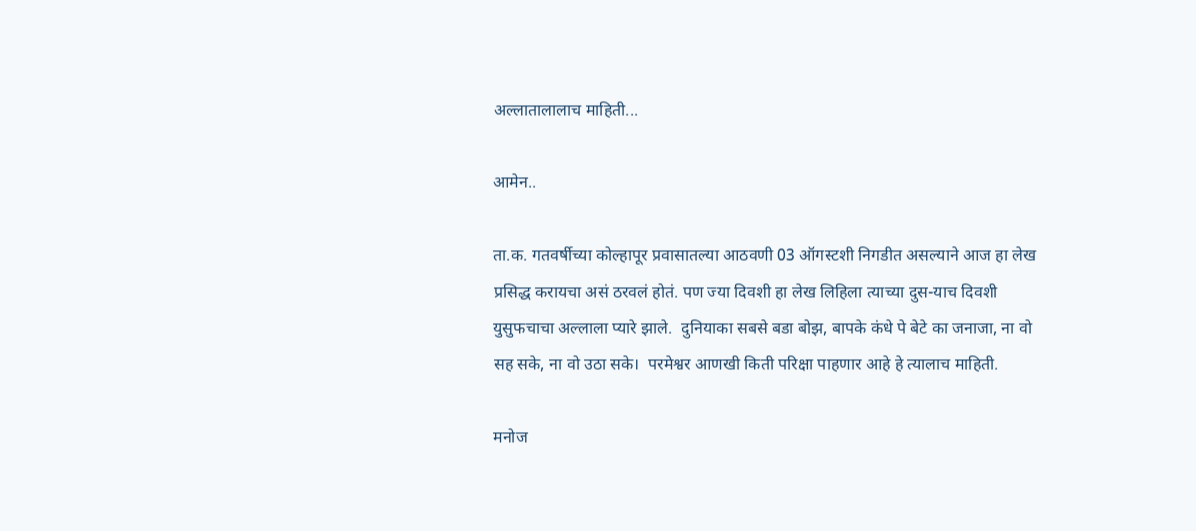अल्लातालालाच माहिती...

आमेन..

ता.क. गतवर्षीच्या कोल्हापूर प्रवासातल्या आठवणी 03 ऑगस्टशी निगडीत असल्याने आज हा लेख प्रसिद्ध करायचा असं ठरवलं होतं. पण ज्या दिवशी हा लेख लिहिला त्याच्या दुस-याच दिवशी युसुफचाचा अल्लाला प्यारे झाले.  दुनियाका सबसे बडा बोझ, बापके कंधे पे बेटे का जनाजा, ना वो सह सके, ना वो उठा सके।  परमेश्वर आणखी किती परिक्षा पाहणार आहे हे त्यालाच माहिती.

मनोज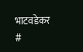भाटवडेकर
#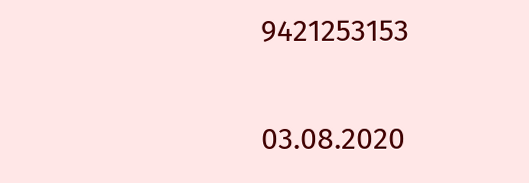9421253153

03.08.2020